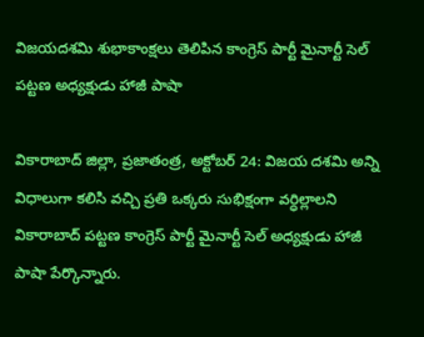విజయదశమి శుభాకాంక్షలు తెలిపిన కాంగ్రెస్ పార్టీ మైనార్టీ సెల్ పట్టణ అధ్యక్షుడు హాజీ పాషా

వికారాబాద్ జిల్లా, ప్రజాతంత్ర, అక్టోబర్ 24: విజయ దశమి అన్ని విధాలుగా కలిసి వచ్చి ప్రతి ఒక్కరు సుభిక్షంగా వర్ధిల్లాలని వికారాబాద్ పట్టణ కాంగ్రెస్ పార్టీ మైనార్టీ సెల్ అధ్యక్షుడు హాజీ పాషా పేర్కొన్నారు.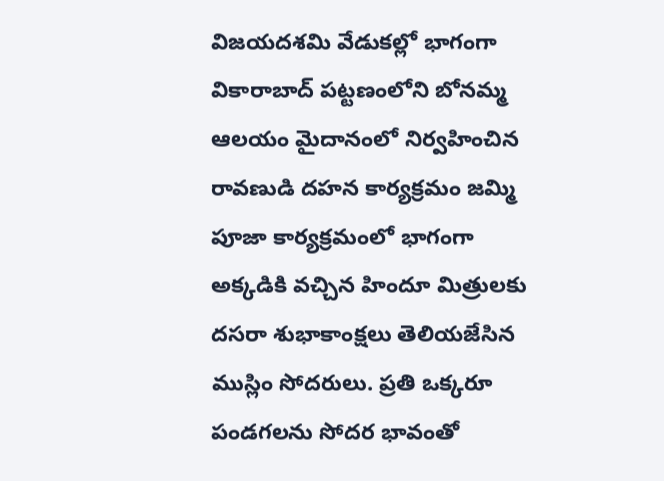విజయదశమి వేడుకల్లో భాగంగా వికారాబాద్ పట్టణంలోని బోనమ్మ ఆలయం మైదానంలో నిర్వహించిన రావణుడి దహన కార్యక్రమం జమ్మి పూజా కార్యక్రమంలో భాగంగా అక్కడికి వచ్చిన హిందూ మిత్రులకు దసరా శుభాకాంక్షలు తెలియజేసిన ముస్లిం సోదరులు. ప్రతి ఒక్కరూ పండగలను సోదర భావంతో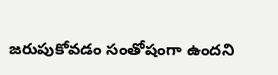జరుపుకోవడం సంతోషంగా ఉందని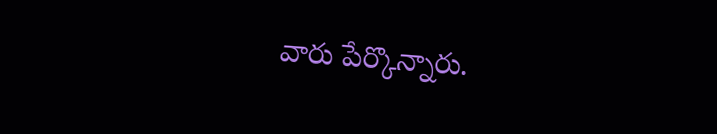వారు పేర్కొన్నారు.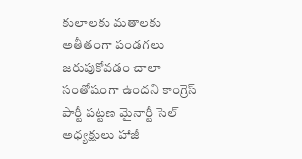కులాలకు మతాలకు అతీతంగా పండగలు జరుపుకోవడం చాలా సంతోషంగా ఉందని కాంగ్రెస్ పార్టీ పట్టణ మైనార్టీ సెల్ అధ్యక్షులు హాజీ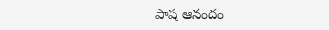పాష ఆనందం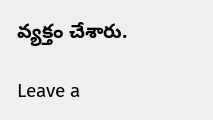వ్యక్తం చేశారు.

Leave a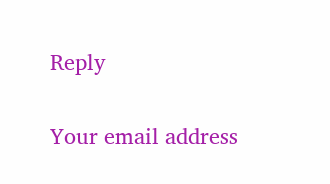Reply

Your email address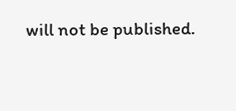will not be published.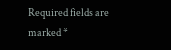Required fields are marked *